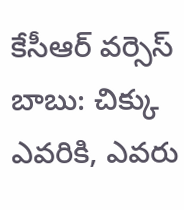కేసీఆర్ వర్సెస్ బాబు: చిక్కు ఎవరికి, ఎవరు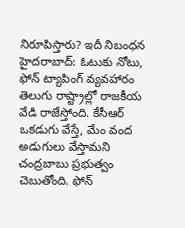నిరూపిస్తారు? ఇదీ నిబంధన
హైదరాబాద్: ఓటుకు నోటు, ఫోన్ ట్యాపింగ్ వ్యవహారం తెలుగు రాష్ట్రాల్లో రాజకీయ వేడి రాజేస్తోంది. కేసీఆర్ ఒకడుగు వేస్తే, మేం వంద అడుగులు వేస్తామని చంద్రబాబు ప్రభుత్వం చెబుతోంది. ఫోన్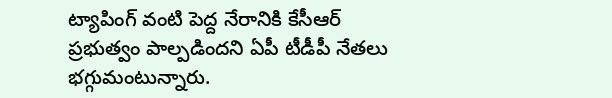ట్యాపింగ్ వంటి పెద్ద నేరానికి కేసీఆర్ ప్రభుత్వం పాల్పడిందని ఏపీ టీడీపీ నేతలు భగ్గుమంటున్నారు.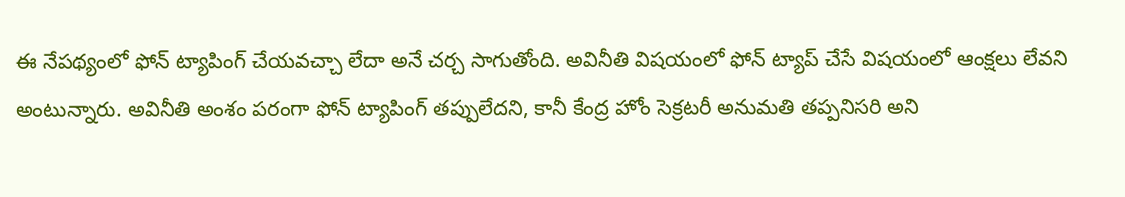ఈ నేపథ్యంలో ఫోన్ ట్యాపింగ్ చేయవచ్చా లేదా అనే చర్చ సాగుతోంది. అవినీతి విషయంలో ఫోన్ ట్యాప్ చేసే విషయంలో ఆంక్షలు లేవని అంటున్నారు. అవినీతి అంశం పరంగా ఫోన్ ట్యాపింగ్ తప్పులేదని, కానీ కేంద్ర హోం సెక్రటరీ అనుమతి తప్పనిసరి అని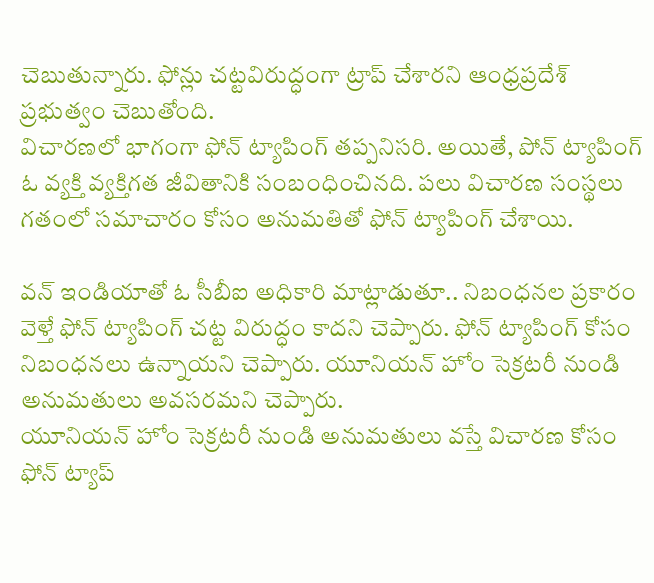చెబుతున్నారు. ఫోన్లు చట్టవిరుద్ధంగా ట్రాప్ చేశారని ఆంధ్రప్రదేశ్ ప్రభుత్వం చెబుతోంది.
విచారణలో భాగంగా ఫోన్ ట్యాపింగ్ తప్పనిసరి. అయితే, పోన్ ట్యాపింగ్ ఓ వ్యక్తి వ్యక్తిగత జీవితానికి సంబంధించినది. పలు విచారణ సంస్థలు గతంలో సమాచారం కోసం అనుమతితో ఫోన్ ట్యాపింగ్ చేశాయి.

వన్ ఇండియాతో ఓ సీబీఐ అధికారి మాట్లాడుతూ.. నిబంధనల ప్రకారం వెళ్తే ఫోన్ ట్యాపింగ్ చట్ట విరుద్ధం కాదని చెప్పారు. ఫోన్ ట్యాపింగ్ కోసం నిబంధనలు ఉన్నాయని చెప్పారు. యూనియన్ హోం సెక్రటరీ నుండి అనుమతులు అవసరమని చెప్పారు.
యూనియన్ హోం సెక్రటరీ నుండి అనుమతులు వస్తే విచారణ కోసం ఫోన్ ట్యాప్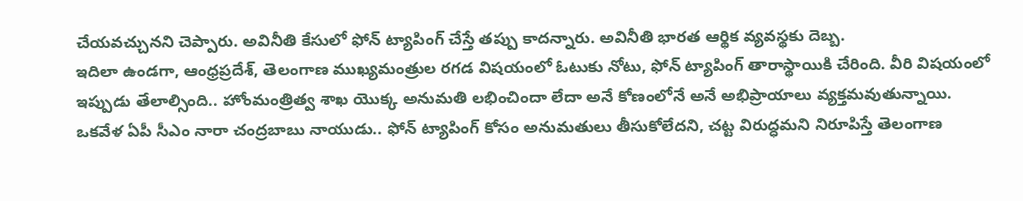చేయవచ్చునని చెప్పారు. అవినీతి కేసులో ఫోన్ ట్యాపింగ్ చేస్తే తప్పు కాదన్నారు. అవినీతి భారత ఆర్థిక వ్యవస్థకు దెబ్బ.
ఇదిలా ఉండగా, ఆంధ్రప్రదేశ్, తెలంగాణ ముఖ్యమంత్రుల రగడ విషయంలో ఓటుకు నోటు, ఫోన్ ట్యాపింగ్ తారాస్థాయికి చేరింది. వీరి విషయంలో ఇప్పుడు తేలాల్సింది.. హోంమంత్రిత్వ శాఖ యొక్క అనుమతి లభించిందా లేదా అనే కోణంలోనే అనే అభిప్రాయాలు వ్యక్తమవుతున్నాయి.
ఒకవేళ ఏపీ సీఎం నారా చంద్రబాబు నాయుడు.. ఫోన్ ట్యాపింగ్ కోసం అనుమతులు తీసుకోలేదని, చట్ట విరుద్ధమని నిరూపిస్తే తెలంగాణ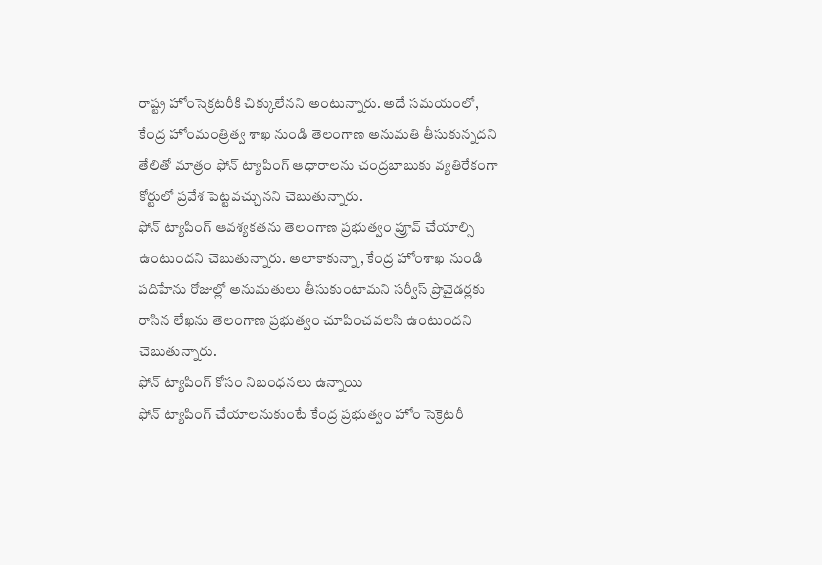రాష్ట్ర హోంసెక్రటరీకి చిక్కులేనని అంటున్నారు. అదే సమయంలో, కేంద్ర హోంమంత్రిత్వ శాఖ నుండి తెలంగాణ అనుమతి తీసుకున్నదని తేలితో మాత్రం ఫోన్ ట్యాపింగ్ ఆధారాలను చంద్రబాబుకు వ్యతిరేకంగా కోర్టులో ప్రవేశ పెట్టవచ్చునని చెబుతున్నారు.
ఫోన్ ట్యాపింగ్ ఆవశ్యకతను తెలంగాణ ప్రభుత్వం ప్రూవ్ చేయాల్సి ఉంటుందని చెబుతున్నారు. అలాకాకున్నా, కేంద్ర హోంశాఖ నుండి పదిహేను రోజుల్లో అనుమతులు తీసుకుంటామని సర్వీస్ ప్రొవైడర్లకు రాసిన లేఖను తెలంగాణ ప్రభుత్వం చూపించవలసి ఉంటుందని చెబుతున్నారు.
ఫోన్ ట్యాపింగ్ కోసం నిబంధనలు ఉన్నాయి
ఫోన్ ట్యాపింగ్ చేయాలనుకుంటే కేంద్ర ప్రభుత్వం హోం సెక్రెటరీ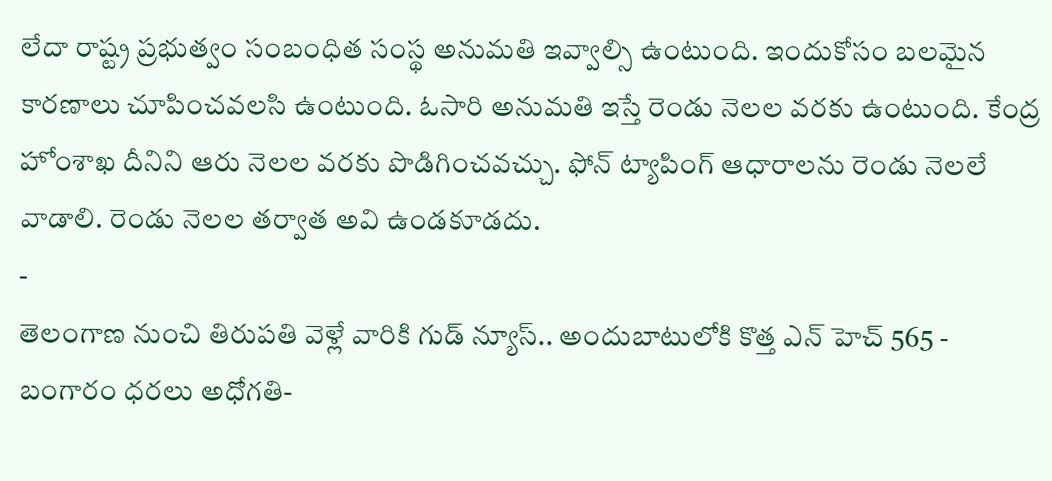లేదా రాష్ట్ర ప్రభుత్వం సంబంధిత సంస్థ అనుమతి ఇవ్వాల్సి ఉంటుంది. ఇందుకోసం బలమైన కారణాలు చూపించవలసి ఉంటుంది. ఓసారి అనుమతి ఇస్తే రెండు నెలల వరకు ఉంటుంది. కేంద్ర హోంశాఖ దీనిని ఆరు నెలల వరకు పొడిగించవచ్చు. ఫోన్ ట్యాపింగ్ ఆధారాలను రెండు నెలలే వాడాలి. రెండు నెలల తర్వాత అవి ఉండకూడదు.
-
తెలంగాణ నుంచి తిరుపతి వెళ్లే వారికి గుడ్ న్యూస్.. అందుబాటులోకి కొత్త ఎన్ హెచ్ 565 -
బంగారం ధరలు అధోగతి-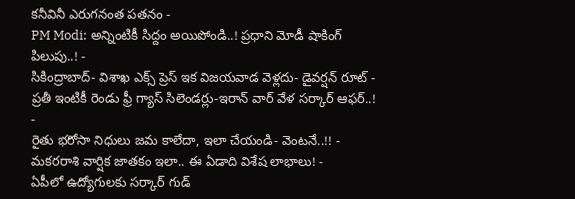కనీవినీ ఎరుగనంత పతనం -
PM Modi: అన్నింటికీ సిద్దం అయిపోండి..! ప్రధాని మోడీ షాకింగ్ పిలుపు..! -
సికింద్రాబాద్- విశాఖ ఎక్స్ ప్రెస్ ఇక విజయవాడ వెళ్లదు- డైవర్షన్ రూట్ -
ప్రతీ ఇంటికీ రెండు ఫ్రీ గ్యాస్ సిలెండర్లు-ఇరాన్ వార్ వేళ సర్కార్ ఆఫర్..! -
రైతు భరోసా నిధులు జమ కాలేదా, ఇలా చేయండి- వెంటనే..!! -
మకరరాశి వార్షిక జాతకం ఇలా.. ఈ ఏడాది విశేష లాభాలు! -
ఏపీలో ఉద్యోగులకు సర్కార్ గుడ్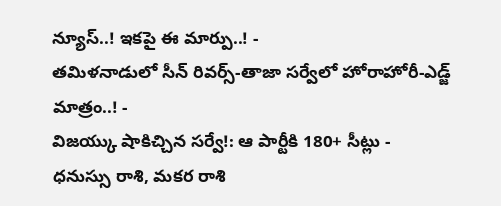న్యూస్..! ఇకపై ఈ మార్పు..! -
తమిళనాడులో సీన్ రివర్స్-తాజా సర్వేలో హోరాహోరీ-ఎడ్జ్ మాత్రం..! -
విజయ్కు షాకిచ్చిన సర్వే!: ఆ పార్టీకి 180+ సీట్లు -
ధనుస్సు రాశి, మకర రాశి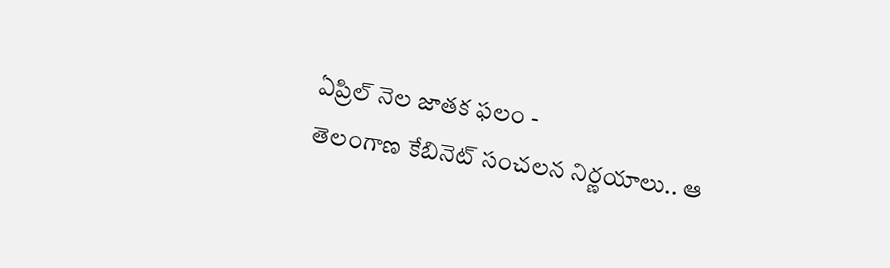ఏప్రిల్ నెల జాతక ఫలం -
తెలంగాణ కేబినెట్ సంచలన నిర్ణయాలు.. ఆ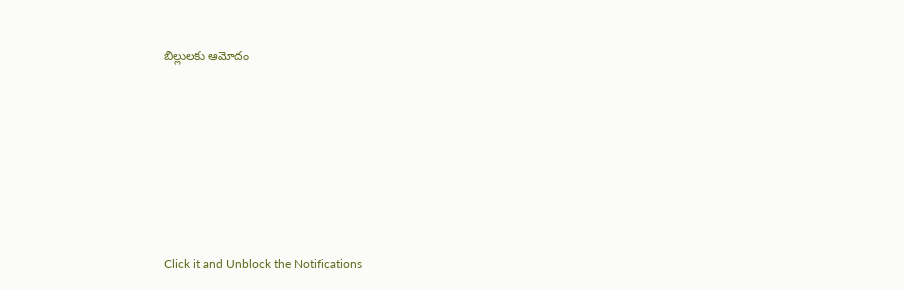బిల్లులకు ఆమోదం












Click it and Unblock the Notifications